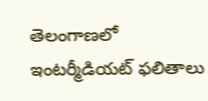తెలంగాణలో ఇంటర్మీడియట్ ఫలితాలు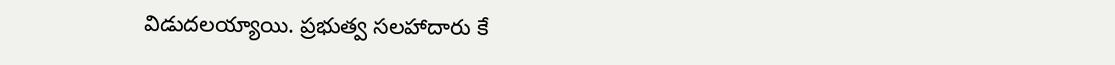విడుదలయ్యాయి. ప్రభుత్వ సలహాదారు కే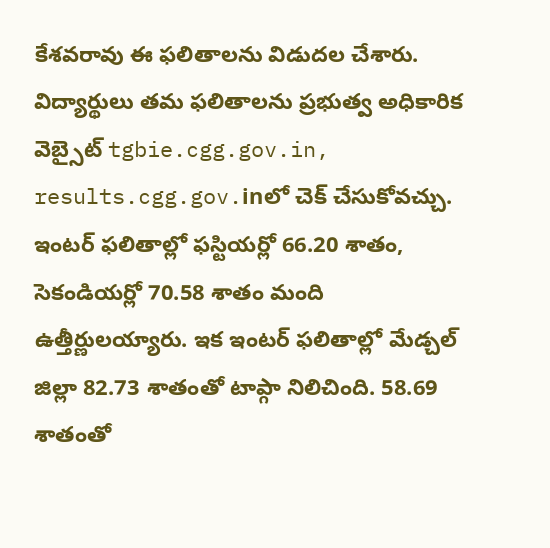కేశవరావు ఈ ఫలితాలను విడుదల చేశారు. విద్యార్థులు తమ ఫలితాలను ప్రభుత్వ అధికారిక వెబ్సైట్ tgbie.cgg.gov.in, results.cgg.gov.inలో చెక్ చేసుకోవచ్చు. ఇంటర్ ఫలితాల్లో ఫస్టియర్లో 66.20 శాతం, సెకండియర్లో 70.58 శాతం మంది ఉత్తీర్ణులయ్యారు. ఇక ఇంటర్ ఫలితాల్లో మేడ్చల్ జిల్లా 82.73 శాతంతో టాప్గా నిలిచింది. 58.69 శాతంతో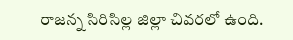రాజన్న సిరిసిల్ల జిల్లా చివరలో ఉంది.